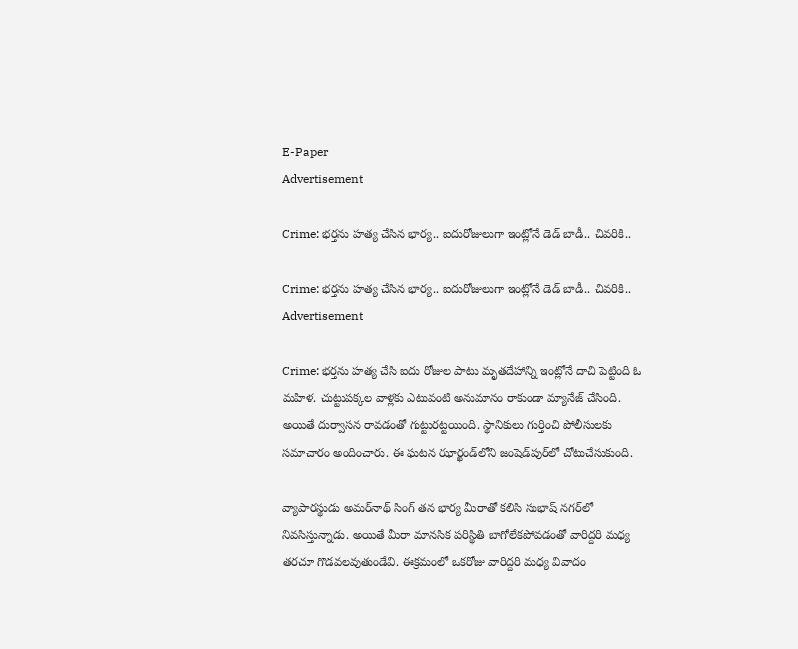E-Paper
Advertisement

Crime: భర్తను హత్య చేసిన భార్య.. ఐదురోజులుగా ఇంట్లోనే డెడ్ బాడీ.. చివరికి..

Crime: భర్తను హత్య చేసిన భార్య.. ఐదురోజులుగా ఇంట్లోనే డెడ్ బాడీ.. చివరికి..
Advertisement

Crime: భర్తను హత్య చేసి ఐదు రోజుల పాటు మృతదేహాన్ని ఇంట్లోనే దాచి పెట్టింది ఓ మహిళ. చుట్టుపక్కల వాళ్లకు ఎటువంటి అనుమానం రాకుండా మ్యానేజ్ చేసింది. అయితే దుర్వాసన రావడంతో గుట్టురట్టయింది. స్థానికులు గుర్తించి పోలీసులకు సమాచారం అందించారు. ఈ ఘటన ఝార్ఖండ్‌లోని జంషెడ్‌పుర్‌లో చోటుచేసుకుంది.

వ్యాపారస్థుడు అమర్‌నాథ్ సింగ్ తన భార్య మీరాతో కలిసి సుభాష్ నగర్‌లో నివసిస్తున్నాడు. అయితే మీరా మానసిక పరిస్థితి బాగోలేకపోవడంతో వారిద్దరి మధ్య తరచూ గొడవలవుతుండేవి. ఈక్రమంలో ఒకరోజు వారిద్దరి మధ్య వివాదం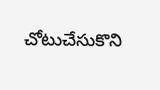చోటుచేసుకొని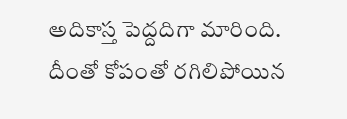అదికాస్త పెద్దదిగా మారింది. దీంతో కోపంతో రగిలిపోయిన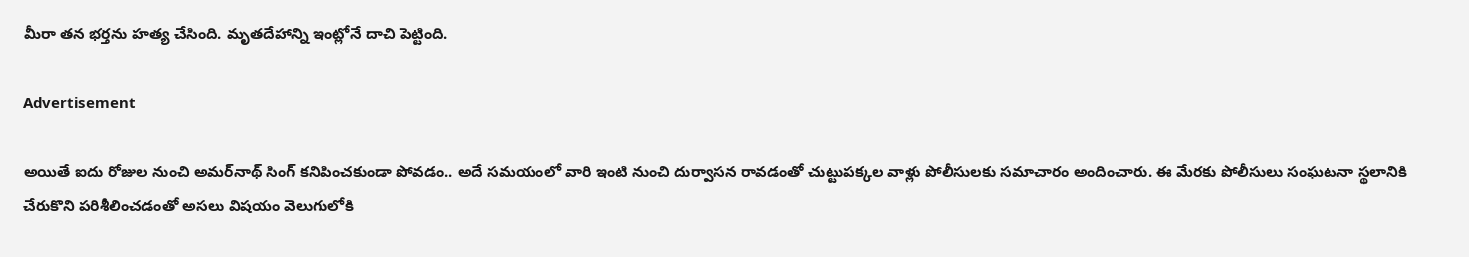మీరా తన భర్తను హత్య చేసింది. మృతదేహాన్ని ఇంట్లోనే దాచి పెట్టింది.

Advertisement

అయితే ఐదు రోజుల నుంచి అమర్‌నాథ్ సింగ్ కనిపించకుండా పోవడం.. అదే సమయంలో వారి ఇంటి నుంచి దుర్వాసన రావడంతో చుట్టుపక్కల వాళ్లు పోలీసులకు సమాచారం అందించారు. ఈ మేరకు పోలీసులు సంఘటనా స్థలానికి చేరుకొని పరిశీలించడంతో అసలు విషయం వెలుగులోకి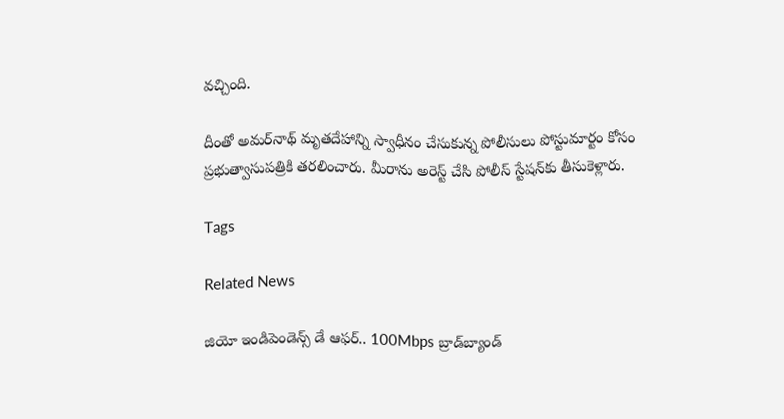వచ్చింది.

దీంతో అమర్‌నాథ్ మృతదేహాన్ని స్వాధీనం చేసుకున్న పోలీసులు పోస్టుమార్టం కోసం ప్రభుత్వాసుపత్రికి తరలించారు. మీరాను అరెస్ట్ చేసి పోలీస్ స్టేషన్‌కు తీసుకెళ్లారు.

Tags

Related News

జియో ఇండిపెండెన్స్ డే ఆఫర్.. 100Mbps బ్రాడ్‌బ్యాండ్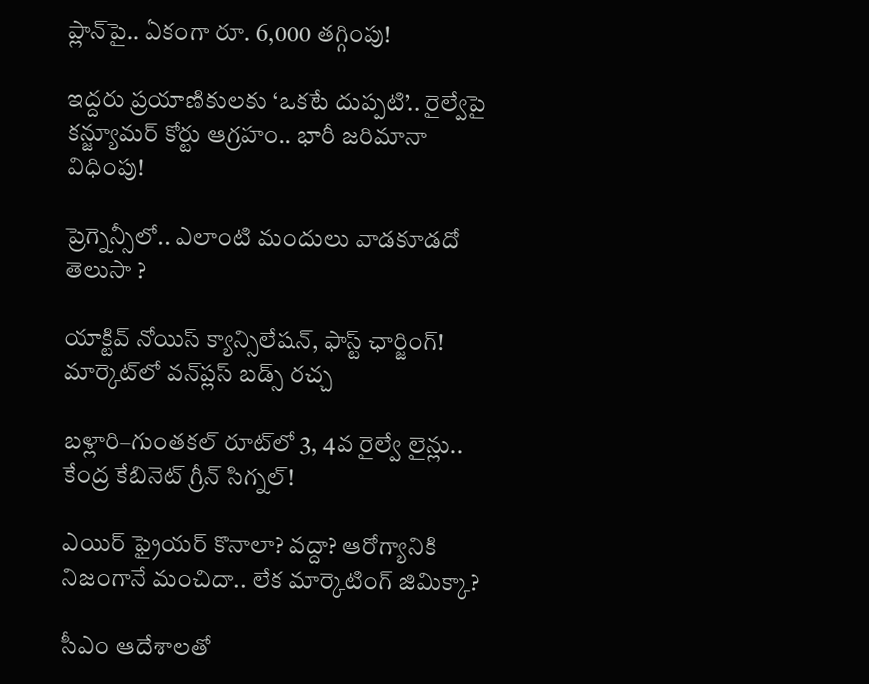ప్లాన్‌పై.. ఏకంగా రూ. 6,000 తగ్గింపు!

ఇద్దరు ప్రయాణికులకు ‘ఒకటే దుప్పటి’.. రైల్వేపై కన్జ్యూమర్ కోర్టు ఆగ్రహం.. భారీ జరిమానా విధింపు!

ప్రెగ్నెన్సీలో.. ఎలాంటి మందులు వాడకూడదో తెలుసా ?

యాక్టివ్ నోయిస్ క్యాన్సిలేషన్, ఫాస్ట్ ఛార్జింగ్! మార్కెట్‌లో వన్‌ప్లస్ బడ్స్ రచ్చ

బళ్లారి–గుంతకల్ రూట్‌లో 3, 4వ రైల్వే లైన్లు..  కేంద్ర కేబినెట్ గ్రీన్ సిగ్నల్!

ఎయిర్ ఫ్రైయర్ కొనాలా? వద్దా? ఆరోగ్యానికి నిజంగానే మంచిదా.. లేక మార్కెటింగ్ జిమిక్కా?

సీఎం ఆదేశాలతో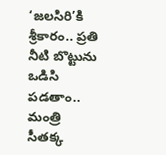‘జలసిరి’కి శ్రీకారం.. ప్రతి నీటి బొట్టును ఒడిసి పడతాం.. మంత్రి సీతక్క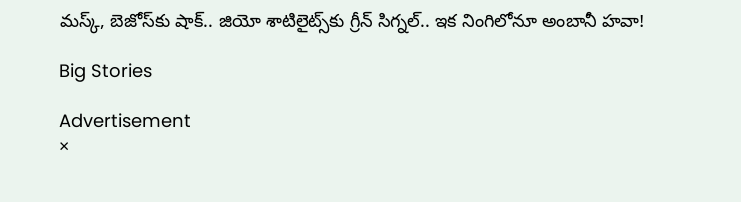మస్క్, బెజోస్‌కు షాక్.. జియో శాటిలైట్స్‌కు గ్రీన్ సిగ్నల్.. ఇక నింగిలోనూ అంబానీ హవా!

Big Stories

Advertisement
×